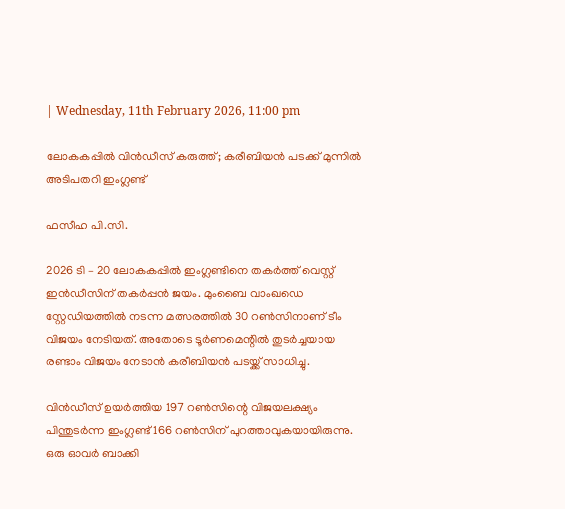| Wednesday, 11th February 2026, 11:00 pm

ലോകകപ്പില്‍ വിന്‍ഡീസ് കരുത്ത്; കരീബിയന്‍ പടക്ക് മുന്നില്‍ അടിപതറി ഇംഗ്ലണ്ട്

ഫസീഹ പി.സി.

2026 ടി – 20 ലോകകപ്പില്‍ ഇംഗ്ലണ്ടിനെ തകര്‍ത്ത് വെസ്റ്റ് ഇന്‍ഡീസിന് തകര്‍പ്പന്‍ ജയം. മുംബൈ വാംഖഡെ സ്റ്റേഡിയത്തില്‍ നടന്ന മത്സരത്തില്‍ 30 റണ്‍സിനാണ് ടീം വിജയം നേടിയത്. അതോടെ ടൂര്‍ണമെന്റില്‍ തുടര്‍ച്ചയായ രണ്ടാം വിജയം നേടാന്‍ കരീബിയന്‍ പടയ്ക്ക് സാധിച്ചു.

വിന്‍ഡീസ് ഉയര്‍ത്തിയ 197 റണ്‍സിന്റെ വിജയലക്ഷ്യം പിന്തുടര്‍ന്ന ഇംഗ്ലണ്ട് 166 റണ്‍സിന് പുറത്താവുകയായിരുന്നു. ഒരു ഓവര്‍ ബാക്കി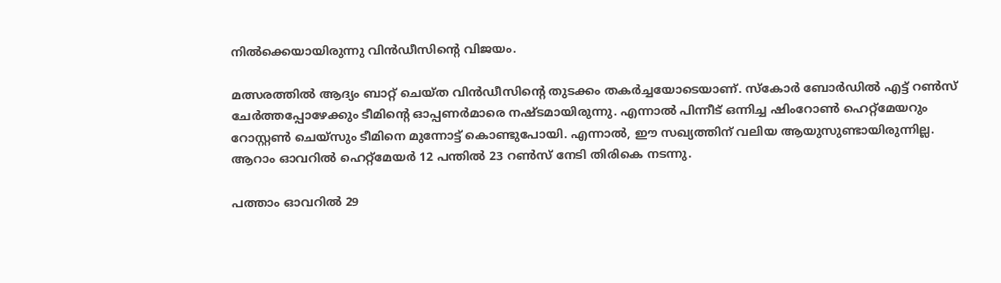നില്‍ക്കെയായിരുന്നു വിന്‍ഡീസിന്റെ വിജയം.

മത്സരത്തില്‍ ആദ്യം ബാറ്റ് ചെയ്ത വിന്‍ഡീസിന്റെ തുടക്കം തകര്‍ച്ചയോടെയാണ്. സ്‌കോര്‍ ബോര്‍ഡില്‍ എട്ട് റണ്‍സ് ചേര്‍ത്തപ്പോഴേക്കും ടീമിന്റെ ഓപ്പണര്‍മാരെ നഷ്ടമായിരുന്നു. എന്നാല്‍ പിന്നീട് ഒന്നിച്ച ഷിംറോണ്‍ ഹെറ്റ്‌മേയറും റോസ്റ്റണ്‍ ചെയ്‌സും ടീമിനെ മുന്നോട്ട് കൊണ്ടുപോയി. എന്നാല്‍, ഈ സഖ്യത്തിന് വലിയ ആയുസുണ്ടായിരുന്നില്ല. ആറാം ഓവറില്‍ ഹെറ്റ്‌മേയര്‍ 12 പന്തില്‍ 23 റണ്‍സ് നേടി തിരികെ നടന്നു.

പത്താം ഓവറില്‍ 29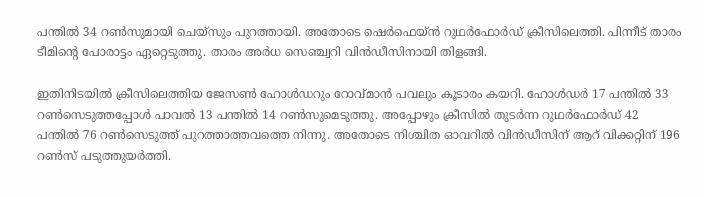പന്തില്‍ 34 റണ്‍സുമായി ചെയ്‌സും പുറത്തായി. അതോടെ ഷെര്‍ഫെയ്ന്‍ റുഥര്‍ഫോര്‍ഡ് ക്രീസിലെത്തി. പിന്നീട് താരം ടീമിന്റെ പോരാട്ടം ഏറ്റെടുത്തു. താരം അര്‍ധ സെഞ്ച്വറി വിന്‍ഡീസിനായി തിളങ്ങി.

ഇതിനിടയില്‍ ക്രീസിലെത്തിയ ജേസണ്‍ ഹോള്‍ഡറും റോവ്മാന്‍ പവലും കൂടാരം കയറി. ഹോള്‍ഡര്‍ 17 പന്തില്‍ 33 റണ്‍സെടുത്തപ്പോള്‍ പാവല്‍ 13 പന്തില്‍ 14 റണ്‍സുമെടുത്തു. അപ്പോഴും ക്രീസില്‍ തുടര്‍ന്ന റുഥര്‍ഫോര്‍ഡ് 42 പന്തില്‍ 76 റണ്‍സെടുത്ത് പുറത്താത്തവത്തെ നിന്നു. അതോടെ നിശ്ചിത ഓവറില്‍ വിന്‍ഡീസിന് ആറ് വിക്കറ്റിന് 196 റണ്‍സ് പടുത്തുയര്‍ത്തി.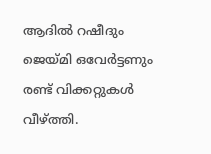ആദില്‍ റഷീദും ജെയ്മി ഒവേര്‍ട്ടണും രണ്ട് വിക്കറ്റുകള്‍ വീഴ്ത്തി.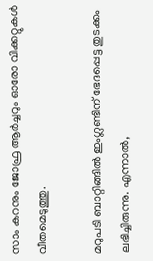സാം കറനും ജോഫ്ര ആര്‍ച്ചറും ഓരോ വിക്കറ്റുകള്‍ വീതമെടുത്തു.

മറുപടി ബാറ്റിങ്ങില്‍ ഇംഗ്ലണ്ടിന് ഭേദപ്പെട്ട തുടക്കം ലഭിച്ചിരുന്നു. എന്നാല്‍,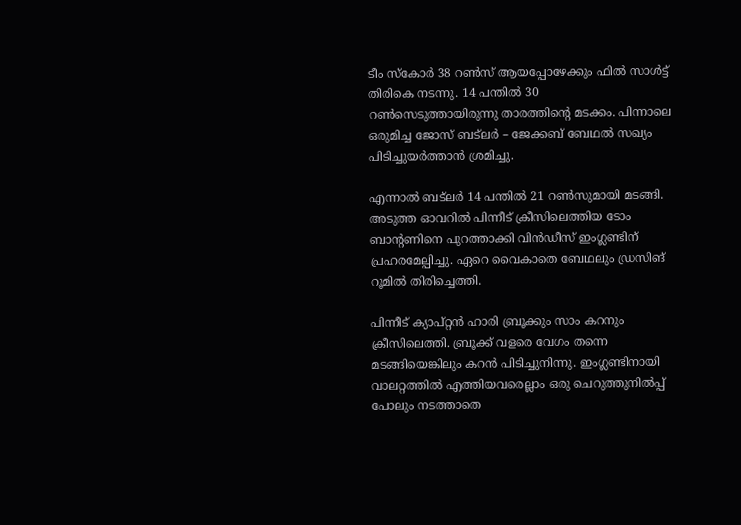ടീം സ്‌കോര്‍ 38 റണ്‍സ് ആയപ്പോഴേക്കും ഫില്‍ സാള്‍ട്ട് തിരികെ നടന്നു. 14 പന്തില്‍ 30 റണ്‍സെടുത്തായിരുന്നു താരത്തിന്റെ മടക്കം. പിന്നാലെ ഒരുമിച്ച ജോസ് ബട്‌ലര്‍ – ജേക്കബ് ബേഥല്‍ സഖ്യം പിടിച്ചുയര്‍ത്താന്‍ ശ്രമിച്ചു.

എന്നാല്‍ ബട്‌ലര്‍ 14 പന്തില്‍ 21 റണ്‍സുമായി മടങ്ങി. അടുത്ത ഓവറില്‍ പിന്നീട് ക്രീസിലെത്തിയ ടോം ബാന്റണിനെ പുറത്താക്കി വിന്‍ഡീസ് ഇംഗ്ലണ്ടിന് പ്രഹരമേല്പിച്ചു. ഏറെ വൈകാതെ ബേഥലും ഡ്രസിങ് റൂമില്‍ തിരിച്ചെത്തി.

പിന്നീട് ക്യാപ്റ്റന്‍ ഹാരി ബ്രൂക്കും സാം കറനും ക്രീസിലെത്തി. ബ്രൂക്ക് വളരെ വേഗം തന്നെ മടങ്ങിയെങ്കിലും കറന്‍ പിടിച്ചുനിന്നു. ഇംഗ്ലണ്ടിനായി വാലറ്റത്തില്‍ എത്തിയവരെല്ലാം ഒരു ചെറുത്തുനില്‍പ്പ് പോലും നടത്താതെ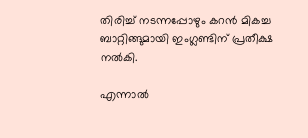തിരിച്ച് നടന്നപ്പോഴും കറന്‍ മികച്ച ബാറ്റിങ്ങുമായി ഇംഗ്ലണ്ടിന് പ്രതീക്ഷ നല്‍കി.

എന്നാല്‍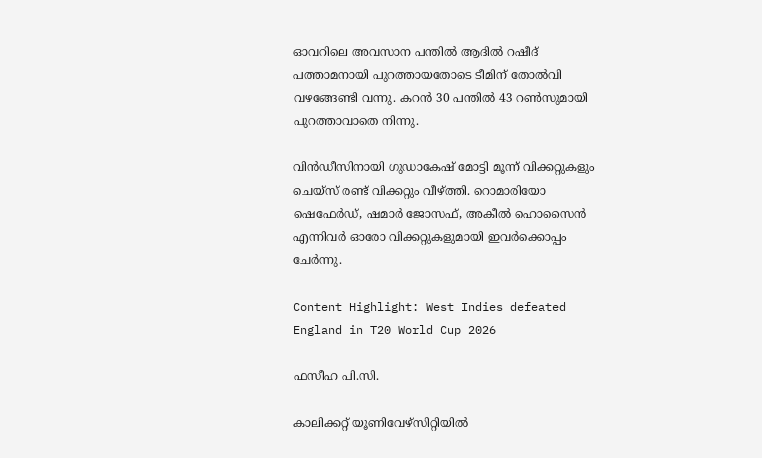ഓവറിലെ അവസാന പന്തില്‍ ആദില്‍ റഷീദ് പത്താമനായി പുറത്തായതോടെ ടീമിന് തോല്‍വി വഴങ്ങേണ്ടി വന്നു. കറന്‍ 30 പന്തില്‍ 43 റണ്‍സുമായി പുറത്താവാതെ നിന്നു.

വിന്‍ഡീസിനായി ഗുഡാകേഷ് മോട്ടി മൂന്ന് വിക്കറ്റുകളും ചെയ്സ് രണ്ട് വിക്കറ്റും വീഴ്ത്തി. റൊമാരിയോ ഷെഫേര്‍ഡ്, ഷമാര്‍ ജോസഫ്, അകീല്‍ ഹൊസൈന്‍ എന്നിവര്‍ ഓരോ വിക്കറ്റുകളുമായി ഇവര്‍ക്കൊപ്പം ചേര്‍ന്നു.

Content Highlight: West Indies defeated England in T20 World Cup 2026

ഫസീഹ പി.സി.

കാലിക്കറ്റ് യൂണിവേഴ്‌സിറ്റിയില്‍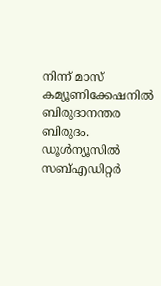നിന്ന് മാസ് കമ്യൂണിക്കേഷനില്‍ ബിരുദാനന്തര ബിരുദം. ഡൂള്‍ന്യൂസില്‍ സബ്എഡിറ്റര്‍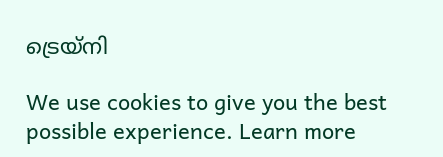ട്രെയ്‌നി

We use cookies to give you the best possible experience. Learn more